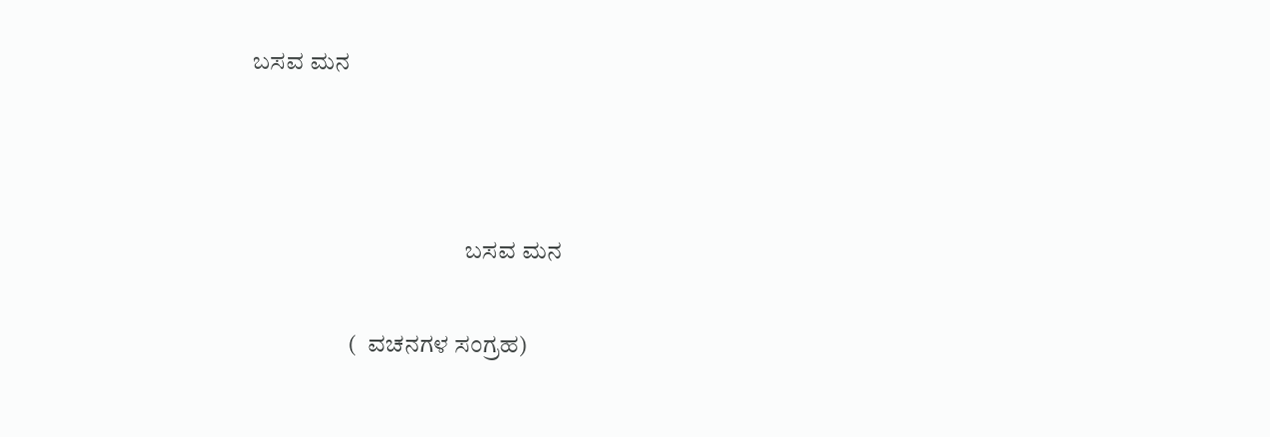ಬಸವ ಮನ



                                            ಬಸವ ಮನ

                    (  ವಚನಗಳ ಸಂಗ್ರಹ)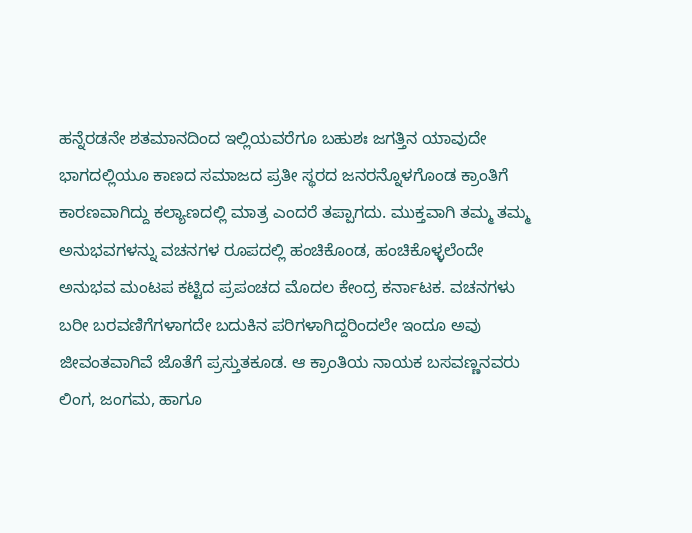ಹನ್ನೆರಡನೇ ಶತಮಾನದಿಂದ ಇಲ್ಲಿಯವರೆಗೂ ಬಹುಶಃ ಜಗತ್ತಿನ ಯಾವುದೇ ಭಾಗದಲ್ಲಿಯೂ ಕಾಣದ ಸಮಾಜದ ಪ್ರತೀ ಸ್ಥರದ ಜನರನ್ನೊಳಗೊಂಡ ಕ್ರಾಂತಿಗೆ ಕಾರಣವಾಗಿದ್ದು ಕಲ್ಯಾಣದಲ್ಲಿ ಮಾತ್ರ ಎಂದರೆ ತಪ್ಪಾಗದು. ಮುಕ್ತವಾಗಿ ತಮ್ಮ ತಮ್ಮ ಅನುಭವಗಳನ್ನು ವಚನಗಳ ರೂಪದಲ್ಲಿ ಹಂಚಿಕೊಂಡ, ಹಂಚಿಕೊಳ್ಳಲೆಂದೇ ಅನುಭವ ಮಂಟಪ ಕಟ್ಟಿದ ಪ್ರಪಂಚದ ಮೊದಲ ಕೇಂದ್ರ ಕರ್ನಾಟಕ. ವಚನಗಳು ಬರೀ ಬರವಣಿಗೆಗಳಾಗದೇ ಬದುಕಿನ ಪರಿಗಳಾಗಿದ್ದರಿಂದಲೇ ಇಂದೂ ಅವು ಜೀವಂತವಾಗಿವೆ ಜೊತೆಗೆ ಪ್ರಸ್ತುತಕೂಡ. ಆ ಕ್ರಾಂತಿಯ ನಾಯಕ ಬಸವಣ್ಣನವರು ಲಿಂಗ, ಜಂಗಮ, ಹಾಗೂ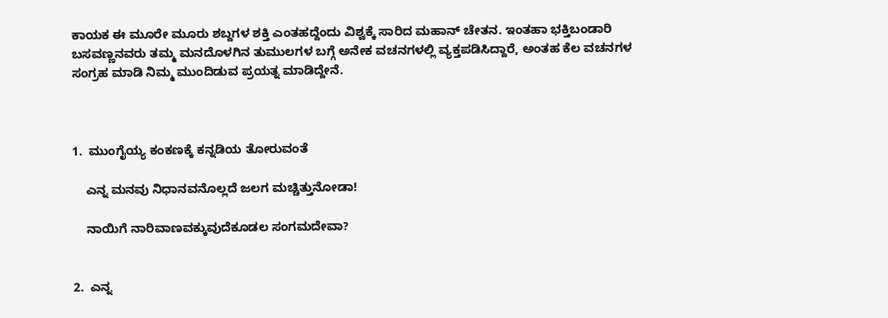ಕಾಯಕ ಈ ಮೂರೇ ಮೂರು ಶಬ್ದಗಳ ಶಕ್ತಿ ಎಂತಹದ್ದೆಂದು ವಿಶ್ವಕ್ಕೆ ಸಾರಿದ ಮಹಾನ್ ಚೇತನ. ಇಂತಹಾ ಭಕ್ತಿಬಂಡಾರಿ ಬಸವಣ್ಣನವರು ತಮ್ಮ ಮನದೊಳಗಿನ ತುಮುಲಗಳ ಬಗ್ಗೆ ಅನೇಕ ವಚನಗಳಲ್ಲಿ ವ್ಯಕ್ತಪಡಿಸಿದ್ದಾರೆ, ಅಂತಹ ಕೆಲ ವಚನಗಳ ಸಂಗ್ರಹ ಮಾಡಿ ನಿಮ್ಮ ಮುಂದಿಡುವ ಪ್ರಯತ್ನ ಮಾಡಿದ್ದೇನೆ.



1.  ಮುಂಗೈಯ್ಯ ಕಂಕಣಕ್ಕೆ ಕನ್ನಡಿಯ ತೋರುವಂತೆ

    ಎನ್ನ ಮನವು ನಿಧಾನವನೊಲ್ಲದೆ ಜಲಗ ಮಚ್ಚಿತ್ತುನೋಡಾ!

    ನಾಯಿಗೆ ನಾರಿವಾಣವಕ್ಕುವುದೆಕೂಡಲ ಸಂಗಮದೇವಾ?


2.  ಎನ್ನ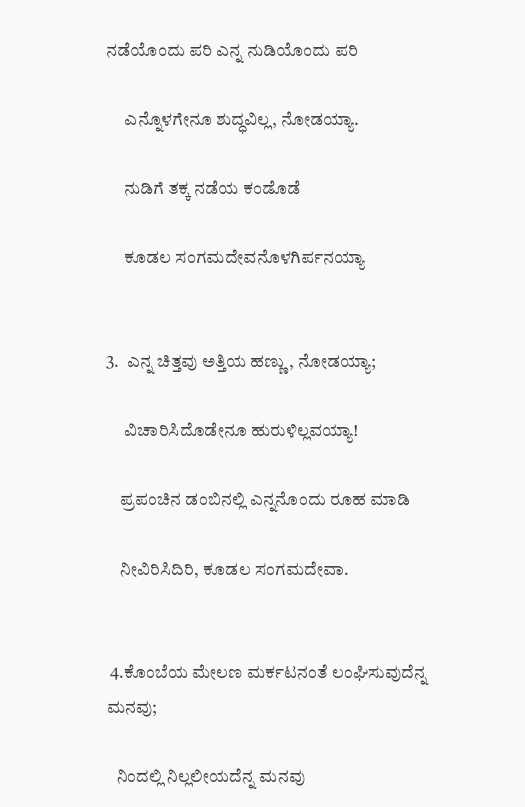ನಡೆಯೊಂದು ಪರಿ ಎನ್ನ ನುಡಿಯೊಂದು ಪರಿ

     ಎನ್ನೊಳಗೇನೂ ಶುದ್ಧವಿಲ್ಲ, ನೋಡಯ್ಯಾ.

     ನುಡಿಗೆ ತಕ್ಕ ನಡೆಯ ಕಂಡೊಡೆ

     ಕೂಡಲ ಸಂಗಮದೇವನೊಳಗಿರ್ಪನಯ್ಯಾ


3.  ಎನ್ನ ಚಿತ್ತವು ಅತ್ತಿಯ ಹಣ್ಣು, ನೋಡಯ್ಯಾ;

     ವಿಚಾರಿಸಿದೊಡೇನೂ ಹುರುಳಿಲ್ಲವಯ್ಯಾ!

    ಪ್ರಪಂಚಿನ ಡಂಬಿನಲ್ಲಿ ಎನ್ನನೊಂದು ರೂಹ ಮಾಡಿ

    ನೀವಿರಿಸಿದಿರಿ, ಕೂಡಲ ಸಂಗಮದೇವಾ.


 4.ಕೊಂಬೆಯ ಮೇಲಣ ಮರ್ಕಟನಂತೆ ಲಂಘಿಸುವುದೆನ್ನ ಮನವು;

   ನಿಂದಲ್ಲಿ ನಿಲ್ಲಲೀಯದೆನ್ನ ಮನವು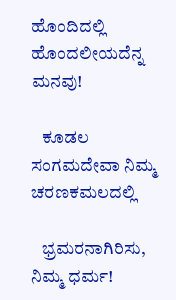ಹೊಂದಿದಲ್ಲಿ ಹೊಂದಲೀಯದೆನ್ನ ಮನವು!

   ಕೂಡಲ ಸಂಗಮದೇವಾ ನಿಮ್ಮ ಚರಣಕಮಲದಲ್ಲಿ

   ಭ್ರಮರನಾಗಿರಿಸು, ನಿಮ್ಮ ಧರ್ಮ!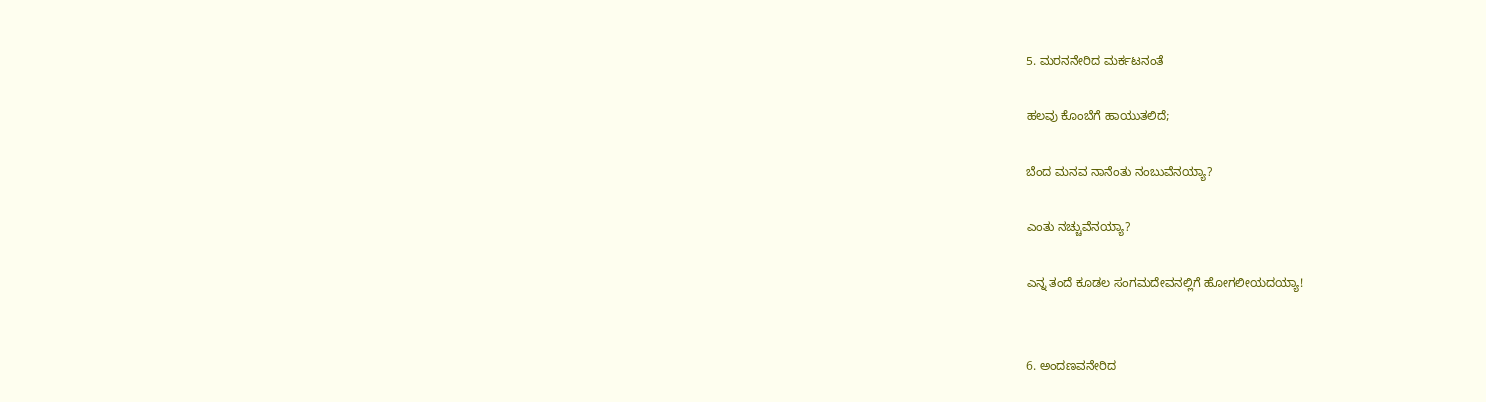5. ಮರನನೇರಿದ ಮರ್ಕಟನಂತೆ

ಹಲವು ಕೊಂಬೆಗೆ ಹಾಯುತಲಿದೆ;

ಬೆಂದ ಮನವ ನಾನೆಂತು ನಂಬುವೆನಯ್ಯಾ?

ಎಂತು ನಚ್ಚುವೆನಯ್ಯಾ?

ಎನ್ನ ತಂದೆ ಕೂಡಲ ಸಂಗಮದೇವನಲ್ಲಿಗೆ ಹೋಗಲೀಯದಯ್ಯಾ!


6. ಅಂದಣವನೇರಿದ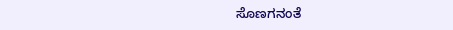ಸೊಣಗನಂತೆ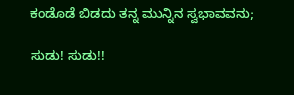ಕಂಡೊಡೆ ಬಿಡದು ತನ್ನ ಮುನ್ನಿನ ಸ್ವಭಾವವನು;

ಸುಡು! ಸುಡು!!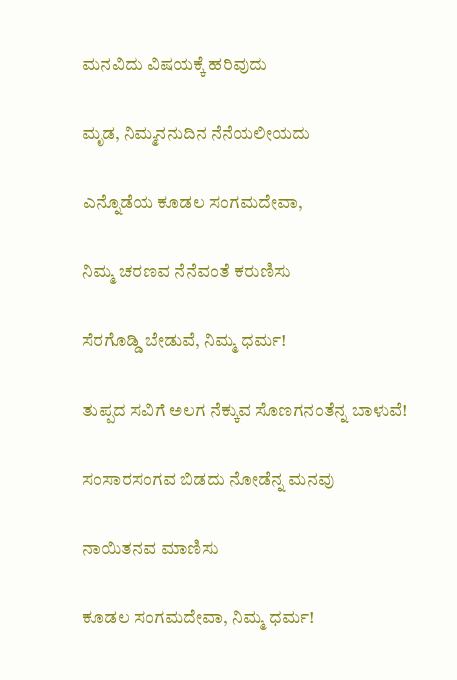ಮನವಿದು ವಿಷಯಕ್ಕೆ ಹರಿವುದು

ಮೃಡ, ನಿಮ್ಮನನುದಿನ ನೆನೆಯಲೀಯದು

ಎನ್ನೊಡೆಯ ಕೂಡಲ ಸಂಗಮದೇವಾ,

ನಿಮ್ಮ ಚರಣವ ನೆನೆವಂತೆ ಕರುಣಿಸು

ಸೆರಗೊಡ್ಡಿ ಬೇಡುವೆ, ನಿಮ್ಮ ಧರ್ಮ!

ತುಪ್ಪದ ಸವಿಗೆ ಅಲಗ ನೆಕ್ಕುವ ಸೊಣಗನಂತೆನ್ನ ಬಾಳುವೆ!

ಸಂಸಾರಸಂಗವ ಬಿಡದು ನೋಡೆನ್ನ ಮನವು

ನಾಯಿತನವ ಮಾಣಿಸು

ಕೂಡಲ ಸಂಗಮದೇವಾ, ನಿಮ್ಮ ಧರ್ಮ!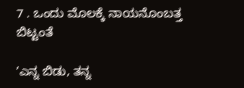7 . ಒಂದು ಮೊಲಕ್ಕೆ ನಾಯನೊಂಬತ್ತ ಬಿಟ್ಟಂತೆ

ʼಎನ್ನ ಬಿಡು, ತನ್ನ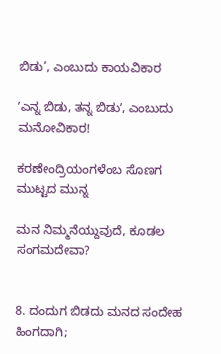ಬಿಡು’, ಎಂಬುದು ಕಾಯವಿಕಾರ

ʼಎನ್ನ ಬಿಡು, ತನ್ನ ಬಿಡುʼ, ಎಂಬುದು ಮನೋವಿಕಾರ!

ಕರಣೇಂದ್ರಿಯಂಗಳೆಂಬ ಸೊಣಗ ಮುಟ್ಟದ ಮುನ್ನ

ಮನ ನಿಮ್ಮನೆಯ್ದುವುದೆ, ಕೂಡಲ ಸಂಗಮದೇವಾ?


8. ದಂದುಗ ಬಿಡದು ಮನದ ಸಂದೇಹ ಹಿಂಗದಾಗಿ;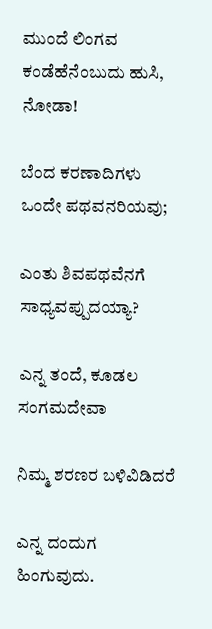ಮುಂದೆ ಲಿಂಗವ ಕಂಡೆಹೆನೆಂಬುದು ಹುಸಿ, ನೋಡಾ!

ಬೆಂದ ಕರಣಾದಿಗಳು ಒಂದೇ ಪಥವನರಿಯವು;

ಎಂತು ಶಿವಪಥವೆನಗೆ ಸಾಧ್ಯವಪ್ಪುದಯ್ಯಾ?

ಎನ್ನ ತಂದೆ, ಕೂಡಲ ಸಂಗಮದೇವಾ

ನಿಮ್ಮ ಶರಣರ ಬಳಿವಿಡಿದರೆ

ಎನ್ನ ದಂದುಗ ಹಿಂಗುವುದು.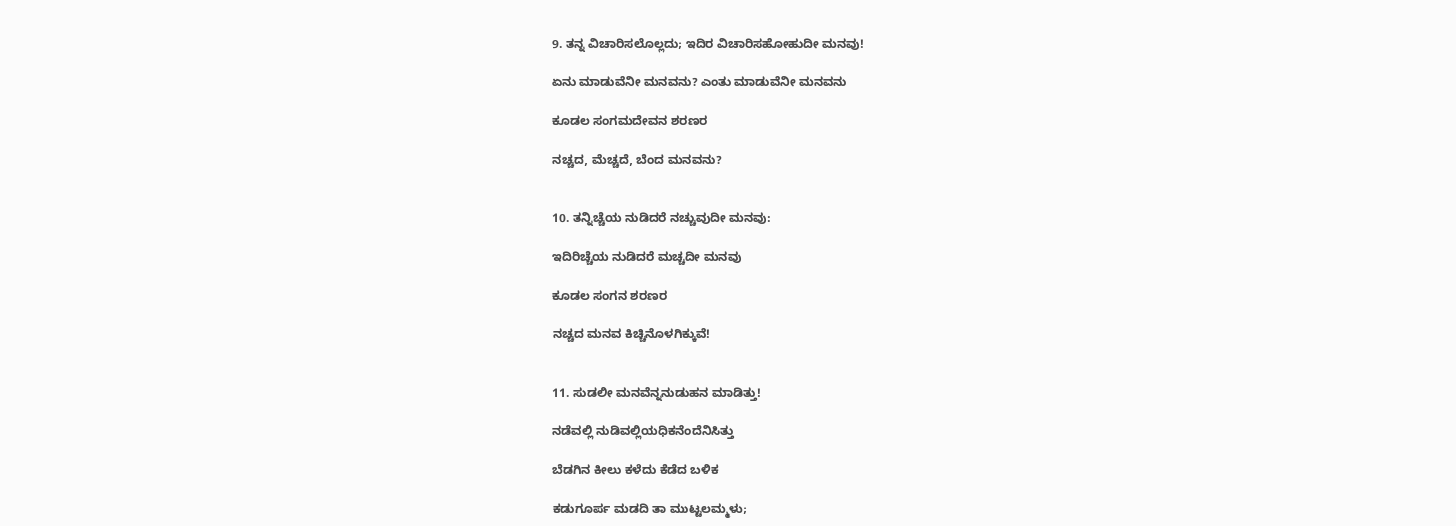9. ತನ್ನ ವಿಚಾರಿಸಲೊಲ್ಲದು; ಇದಿರ ವಿಚಾರಿಸಹೋಹುದೀ ಮನವು!

ಏನು ಮಾಡುವೆನೀ ಮನವನು? ಎಂತು ಮಾಡುವೆನೀ ಮನವನು

ಕೂಡಲ ಸಂಗಮದೇವನ ಶರಣರ

ನಚ್ಚದ, ಮೆಚ್ಚದೆ, ಬೆಂದ ಮನವನು?


10. ತನ್ನಿಚ್ಚೆಯ ನುಡಿದರೆ ನಚ್ಚುವುದೀ ಮನವು:

ಇದಿರಿಚ್ಚೆಯ ನುಡಿದರೆ ಮಚ್ಚದೀ ಮನವು

ಕೂಡಲ ಸಂಗನ ಶರಣರ

ನಚ್ಚದ ಮನವ ಕಿಚ್ಚಿನೊಳಗಿಕ್ಕುವೆ!


11. ಸುಡಲೀ ಮನವೆನ್ನನುಡುಹನ ಮಾಡಿತ್ತು!

ನಡೆವಲ್ಲಿ ನುಡಿವಲ್ಲಿಯಧಿಕನೆಂದೆನಿಸಿತ್ತು

ಬೆಡಗಿನ ಕೀಲು ಕಳೆದು ಕೆಡೆದ ಬಳಿಕ

ಕಡುಗೂರ್ಪ ಮಡದಿ ತಾ ಮುಟ್ಟಲಮ್ಮಳು;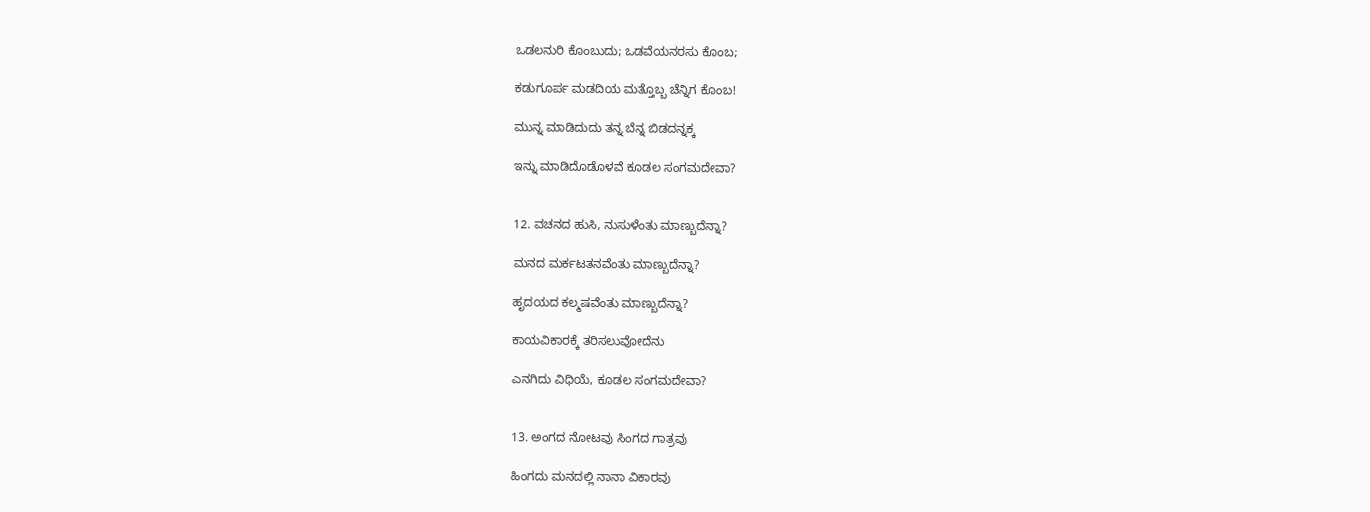ಒಡಲನುರಿ ಕೊಂಬುದು; ಒಡವೆಯನರಸು ಕೊಂಬ;

ಕಡುಗೂರ್ಪ ಮಡದಿಯ ಮತ್ತೊಬ್ಬ ಚೆನ್ನಿಗ ಕೊಂಬ!

ಮುನ್ನ ಮಾಡಿದುದು ತನ್ನ ಬೆನ್ನ ಬಿಡದನ್ನಕ್ಕ

ಇನ್ನು ಮಾಡಿದೊಡೊಳವೆ ಕೂಡಲ ಸಂಗಮದೇವಾ?


12. ವಚನದ ಹುಸಿ, ನುಸುಳೆಂತು ಮಾಣ್ಬುದೆನ್ನಾ?

ಮನದ ಮರ್ಕಟತನವೆಂತು ಮಾಣ್ಬುದೆನ್ನಾ?

ಹೃದಯದ ಕಲ್ಮಷವೆಂತು ಮಾಣ್ಬುದೆನ್ನಾ?

ಕಾಯವಿಕಾರಕ್ಕೆ ತರಿಸಲುವೋದೆನು

ಎನಗಿದು ವಿಧಿಯೆ, ಕೂಡಲ ಸಂಗಮದೇವಾ?


13. ಅಂಗದ ನೋಟವು ಸಿಂಗದ ಗಾತ್ರವು

ಹಿಂಗದು ಮನದಲ್ಲಿ ನಾನಾ ವಿಕಾರವು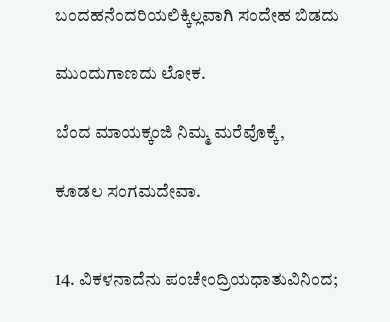ಬಂದಹನೆಂದರಿಯಲಿಕ್ಕಿಲ್ಲವಾಗಿ ಸಂದೇಹ ಬಿಡದು

ಮುಂದುಗಾಣದು ಲೋಕ.

ಬೆಂದ ಮಾಯಕ್ಕಂಜಿ ನಿಮ್ಮ ಮರೆವೊಕ್ಕೆ,

ಕೂಡಲ ಸಂಗಮದೇವಾ.


14. ವಿಕಳನಾದೆನು ಪಂಚೇಂದ್ರಿಯಧಾತುವಿನಿಂದ;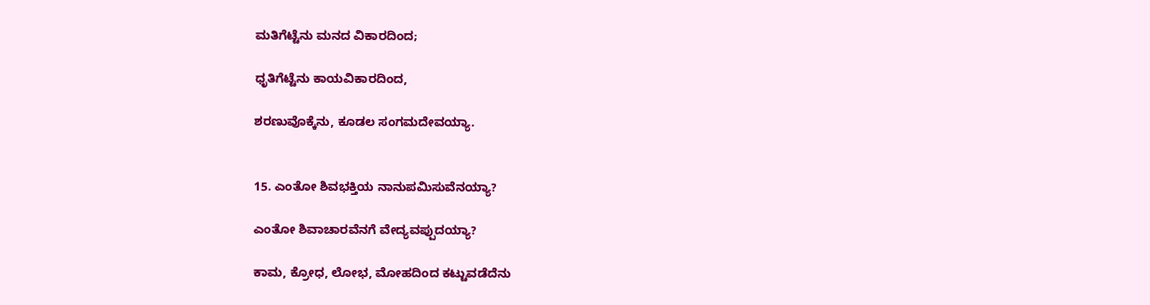ಮತಿಗೆಟ್ಟೆನು ಮನದ ವಿಕಾರದಿಂದ;

ಧೃತಿಗೆಟ್ಟೆನು ಕಾಯವಿಕಾರದಿಂದ,

ಶರಣುವೊಕ್ಕೆನು, ಕೂಡಲ ಸಂಗಮದೇವಯ್ಯಾ.


15. ಎಂತೋ ಶಿವಭಕ್ತಿಯ ನಾನುಪಮಿಸುವೆನಯ್ಯಾ?

ಎಂತೋ ಶಿವಾಚಾರವೆನಗೆ ವೇದ್ಯವಪ್ಪುದಯ್ಯಾ?

ಕಾಮ, ಕ್ರೋಧ, ಲೋಭ, ಮೋಹದಿಂದ ಕಟ್ಟುವಡೆದೆನು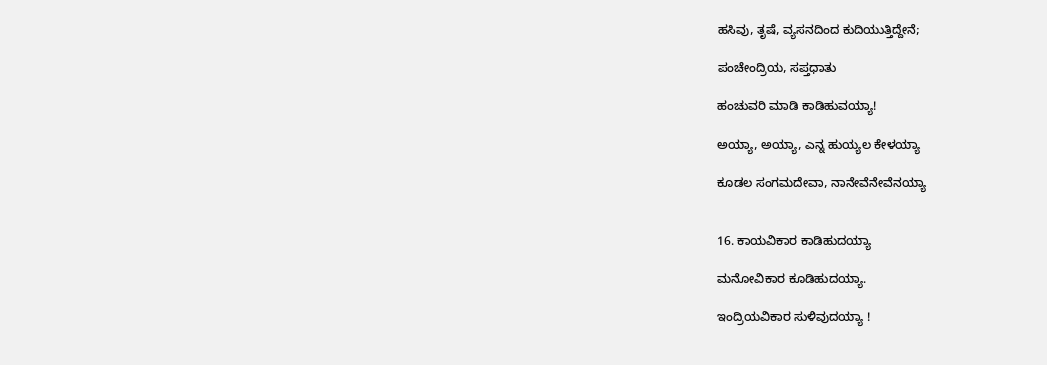ಹಸಿವು, ತೃಷೆ, ವ್ಯಸನದಿಂದ ಕುದಿಯುತ್ತಿದ್ದೇನೆ;

ಪಂಚೇಂದ್ರಿಯ, ಸಪ್ತಧಾತು

ಹಂಚುವರಿ ಮಾಡಿ ಕಾಡಿಹುವಯ್ಯಾ!

ಅಯ್ಯಾ, ಅಯ್ಯಾ, ಎನ್ನ ಹುಯ್ಯಲ ಕೇಳಯ್ಯಾ

ಕೂಡಲ ಸಂಗಮದೇವಾ, ನಾನೇವೆನೇವೆನಯ್ಯಾ


16. ಕಾಯವಿಕಾರ ಕಾಡಿಹುದಯ್ಯಾ

ಮನೋವಿಕಾರ ಕೂಡಿಹುದಯ್ಯಾ.

ಇಂದ್ರಿಯವಿಕಾರ ಸುಳಿವುದಯ್ಯಾ !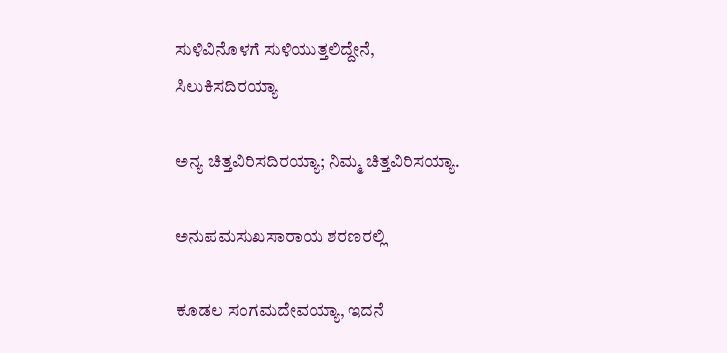ಸುಳಿವಿನೊಳಗೆ ಸುಳಿಯುತ್ತಲಿದ್ದೇನೆ, ಸಿಲುಕಿಸದಿರಯ್ಯಾ

ಅನ್ಯ ಚಿತ್ತವಿರಿಸದಿರಯ್ಯಾ; ನಿಮ್ಮ ಚಿತ್ತವಿರಿಸಯ್ಯಾ.

ಅನುಪಮಸುಖಸಾರಾಯ ಶರಣರಲ್ಲಿ

ಕೂಡಲ ಸಂಗಮದೇವಯ್ಯಾ, ಇದನೆ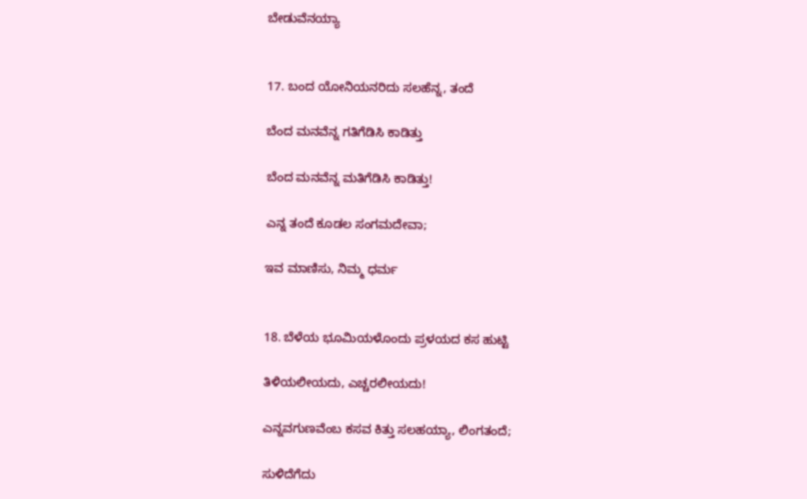ಬೇಡುವೆನಯ್ಯಾ


17. ಬಂದ ಯೋನಿಯನರಿದು ಸಲಹೆನ್ನ, ತಂದೆ

ಬೆಂದ ಮನವೆನ್ನ ಗತಿಗೆಡಿಸಿ ಕಾಡಿತ್ತು

ಬೆಂದ ಮನವೆನ್ನ ಮತಿಗೆಡಿಸಿ ಕಾಡಿತ್ತು!

ಎನ್ನ ತಂದೆ ಕೂಡಲ ಸಂಗಮದೇವಾ;

ಇವ ಮಾಣಿಸು, ನಿಮ್ಮ ಧರ್ಮ


18. ಬೆಳೆಯ ಭೂಮಿಯಳೊಂದು ಪ್ರಳಯದ ಕಸ ಹುಟ್ಟಿ

ತಿಳಿಯಲೀಯದು, ಎಚ್ಚರಲೀಯದು!

ಎನ್ನವಗುಣವೆಂಬ ಕಸವ ಕಿತ್ತು ಸಲಹಯ್ಯಾ, ಲಿಂಗತಂದೆ;

ಸುಳಿದೆಗೆದು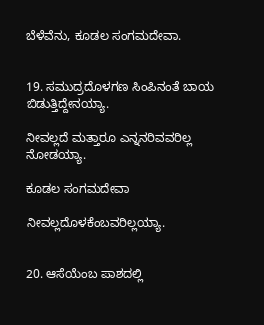ಬೆಳೆವೆನು, ಕೂಡಲ ಸಂಗಮದೇವಾ.


19. ಸಮುದ್ರದೊಳಗಣ ಸಿಂಪಿನಂತೆ ಬಾಯ ಬಿಡುತ್ತಿದ್ದೇನಯ್ಯಾ.

ನೀವಲ್ಲದೆ ಮತ್ತಾರೂ ಎನ್ನನರಿವವರಿಲ್ಲ ನೋಡಯ್ಯಾ.

ಕೂಡಲ ಸಂಗಮದೇವಾ

ನೀವಲ್ಲದೊಳಕೆಂಬವರಿಲ್ಲಯ್ಯಾ.


20. ಆಸೆಯೆಂಬ ಪಾಶದಲ್ಲಿ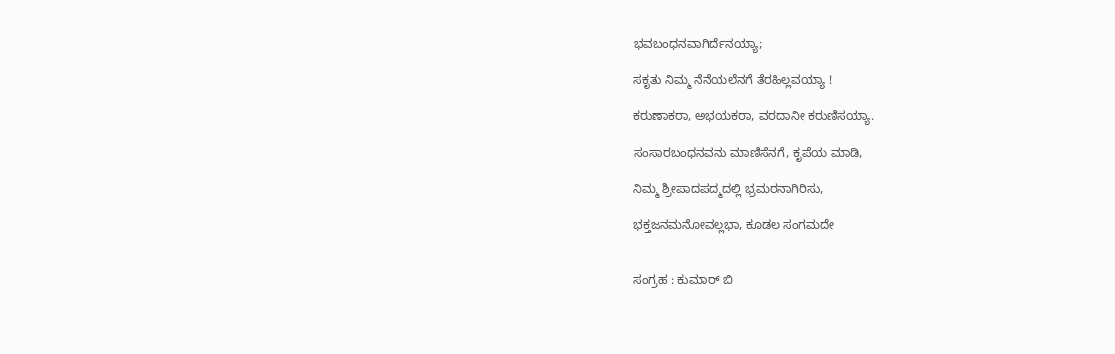ಭವಬಂಧನವಾಗಿರ್ದೆನಯ್ಯಾ;

ಸಕೃತು ನಿಮ್ಮ ನೆನೆಯಲೆನಗೆ ತೆರಹಿಲ್ಲವಯ್ಯಾ !

ಕರುಣಾಕರಾ, ಅಭಯಕರಾ, ವರದಾನೀ ಕರುಣಿಸಯ್ಯಾ.

ಸಂಸಾರಬಂಧನವನು ಮಾಣಿಸೆನಗೆ, ಕೃಪೆಯ ಮಾಡಿ,

ನಿಮ್ಮ ಶ್ರೀಪಾದಪದ್ಮದಲ್ಲಿ ಭ್ರಮರನಾಗಿರಿಸು,

ಭಕ್ತಜನಮನೋವಲ್ಲಭಾ, ಕೂಡಲ ಸಂಗಮದೇ


ಸಂಗ್ರಹ : ಕುಮಾರ್ ಬಿ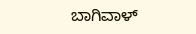ಬಾಗಿವಾಳ್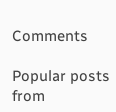Comments

Popular posts from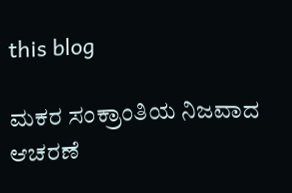this blog

ಮಕರ ಸಂಕ್ರಾಂತಿಯ ನಿಜವಾದ ಆಚರಣೆ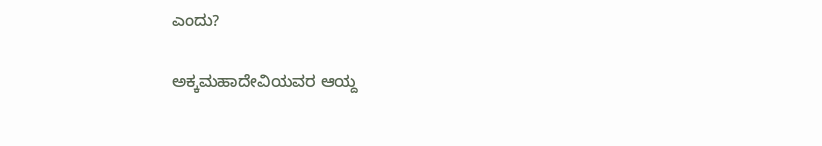ಎಂದು?

ಅಕ್ಕಮಹಾದೇವಿಯವರ ಆಯ್ದ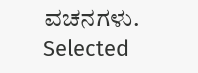ವಚನಗಳು. Selected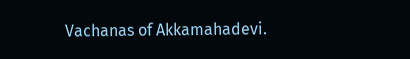Vachanas of Akkamahadevi.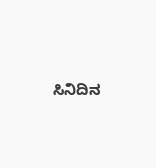ಸಿನಿದಿನ